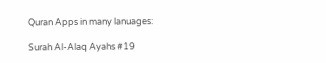Quran Apps in many lanuages:

Surah Al-Alaq Ayahs #19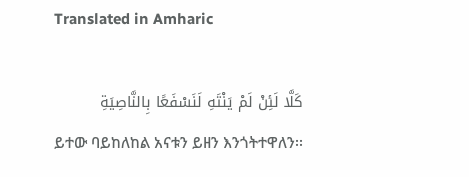Translated in Amharic

كَلَّا لَئِنْ لَمْ يَنْتَهِ لَنَسْفَعًا بِالنَّاصِيَةِ
ይተው ባይከለከል አናቱን ይዘን እንጎትተዋለን፡፡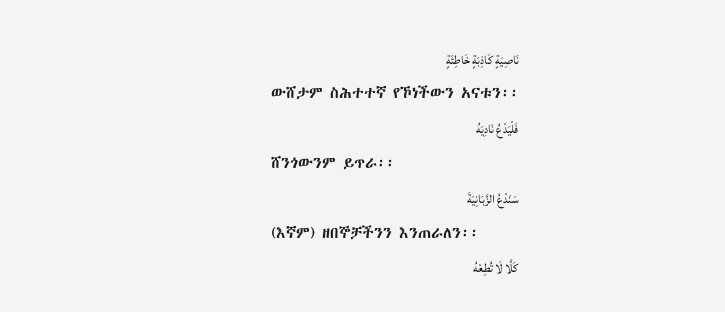نَاصِيَةٍ كَاذِبَةٍ خَاطِئَةٍ
ውሸታም ስሕተተኛ የኾነችውን አናቱን፡፡
فَلْيَدْعُ نَادِيَهُ
ሸንጎውንም ይጥራ፡፡
سَنَدْعُ الزَّبَانِيَةَ
(እኛም) ዘበኞቻችንን እንጠራለን፡፡
كَلَّا لَا تُطِعْهُ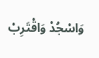وَاسْجُدْ وَاقْتَرِبْ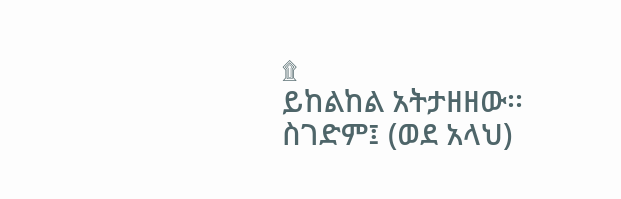۩
ይከልከል አትታዘዘው፡፡ ስገድም፤ (ወደ አላህ)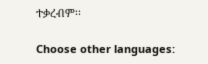ተቃረብም፡፡

Choose other languages: